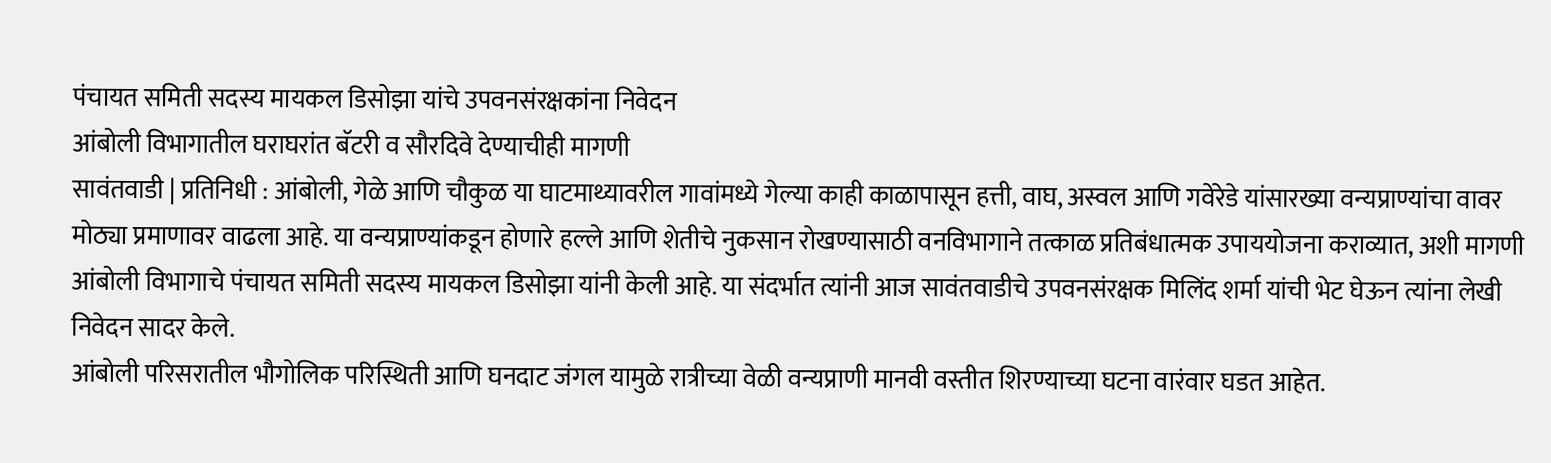पंचायत समिती सदस्य मायकल डिसोझा यांचे उपवनसंरक्षकांना निवेदन
आंबोली विभागातील घराघरांत बॅटरी व सौरदिवे देण्याचीही मागणी
सावंतवाडी | प्रतिनिधी : आंबोली, गेळे आणि चौकुळ या घाटमाथ्यावरील गावांमध्ये गेल्या काही काळापासून हत्ती, वाघ, अस्वल आणि गवेरेडे यांसारख्या वन्यप्राण्यांचा वावर मोठ्या प्रमाणावर वाढला आहे. या वन्यप्राण्यांकडून होणारे हल्ले आणि शेतीचे नुकसान रोखण्यासाठी वनविभागाने तत्काळ प्रतिबंधात्मक उपाययोजना कराव्यात, अशी मागणी आंबोली विभागाचे पंचायत समिती सदस्य मायकल डिसोझा यांनी केली आहे. या संदर्भात त्यांनी आज सावंतवाडीचे उपवनसंरक्षक मिलिंद शर्मा यांची भेट घेऊन त्यांना लेखी निवेदन सादर केले.
आंबोली परिसरातील भौगोलिक परिस्थिती आणि घनदाट जंगल यामुळे रात्रीच्या वेळी वन्यप्राणी मानवी वस्तीत शिरण्याच्या घटना वारंवार घडत आहेत.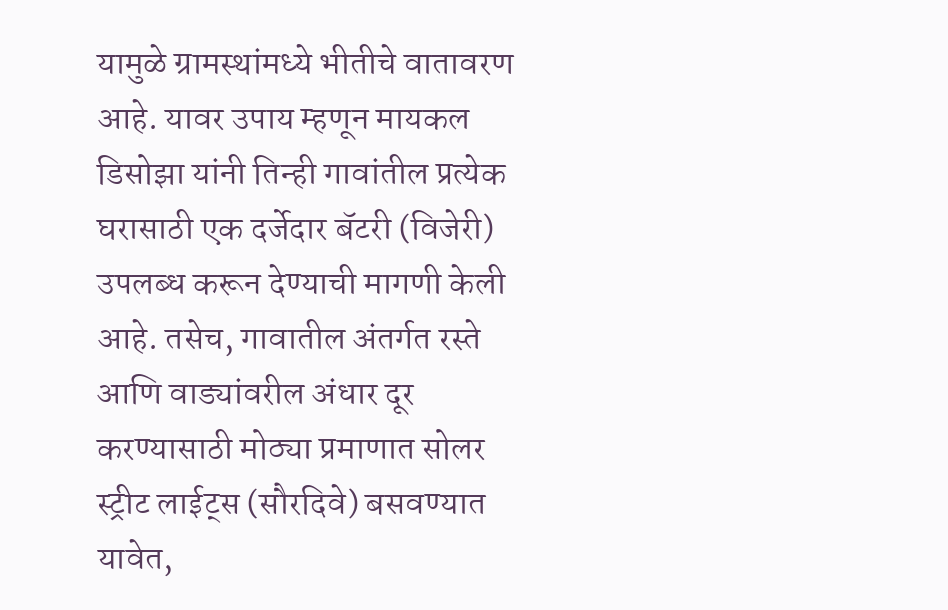यामुळे ग्रामस्थांमध्ये भीतीचे वातावरण आहे. यावर उपाय म्हणून मायकल डिसोझा यांनी तिन्ही गावांतील प्रत्येक घरासाठी एक दर्जेदार बॅटरी (विजेरी) उपलब्ध करून देण्याची मागणी केली आहे. तसेच, गावातील अंतर्गत रस्ते आणि वाड्यांवरील अंधार दूर करण्यासाठी मोठ्या प्रमाणात सोलर स्ट्रीट लाईट्स (सौरदिवे) बसवण्यात यावेत,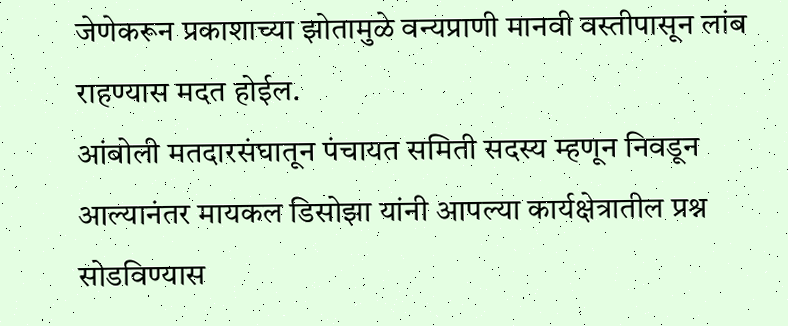जेणेकरून प्रकाशाच्या झोतामुळे वन्यप्राणी मानवी वस्तीपासून लांब राहण्यास मदत होईल.
आंबोली मतदारसंघातून पंचायत समिती सदस्य म्हणून निवडून आल्यानंतर मायकल डिसोझा यांनी आपल्या कार्यक्षेत्रातील प्रश्न सोडविण्यास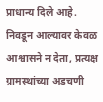प्राधान्य दिले आहे. निवडून आल्यावर केवळ आश्वासने न देता, प्रत्यक्ष ग्रामस्थांच्या अडचणी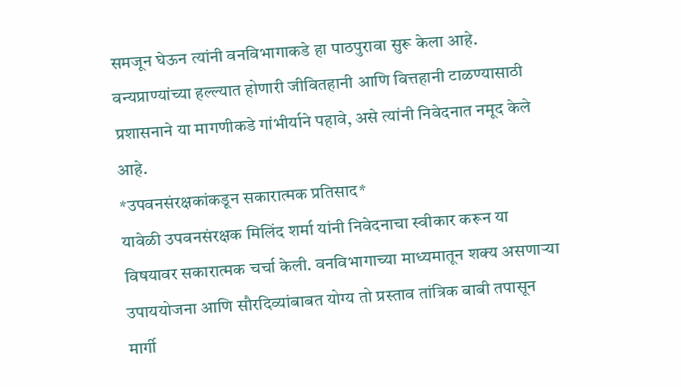समजून घेऊन त्यांनी वनविभागाकडे हा पाठपुरावा सुरू केला आहे. वन्यप्राण्यांच्या हल्ल्यात होणारी जीवितहानी आणि वित्तहानी टाळण्यासाठी प्रशासनाने या मागणीकडे गांभीर्याने पहावे, असे त्यांनी निवेदनात नमूद केले आहे.
*उपवनसंरक्षकांकडून सकारात्मक प्रतिसाद*
यावेळी उपवनसंरक्षक मिलिंद शर्मा यांनी निवेदनाचा स्वीकार करून या विषयावर सकारात्मक चर्चा केली. वनविभागाच्या माध्यमातून शक्य असणाऱ्या उपाययोजना आणि सौरदिव्यांबाबत योग्य तो प्रस्ताव तांत्रिक बाबी तपासून मार्गी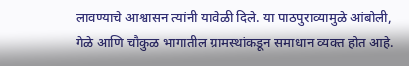लावण्याचे आश्वासन त्यांनी यावेळी दिले. या पाठपुराव्यामुळे आंबोली, गेळे आणि चौकुळ भागातील ग्रामस्थांकडून समाधान व्यक्त होत आहे.